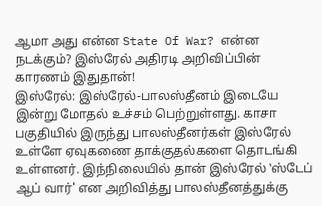ஆமா அது என்ன State Of War? என்ன நடக்கும்? இஸ்ரேல் அதிரடி அறிவிப்பின் காரணம் இதுதான்!
இஸ்ரேல்: இஸ்ரேல்-பாலஸ்தீனம் இடையே இன்று மோதல் உச்சம் பெற்றுள்ளது. காசா பகுதியில் இருந்து பாலஸ்தீனர்கள் இஸ்ரேல் உள்ளே ஏவுகணை தாக்குதல்களை தொடங்கி உள்ளனர். இந்நிலையில் தான் இஸ்ரேல் ‛ஸ்டேப் ஆப் வார்' என அறிவித்து பாலஸ்தீனத்துக்கு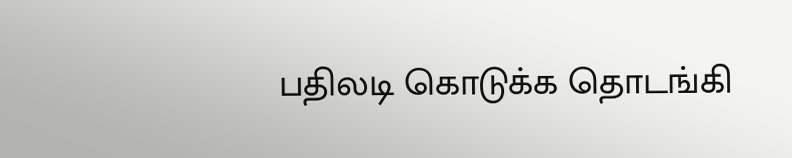பதிலடி கொடுக்க தொடங்கி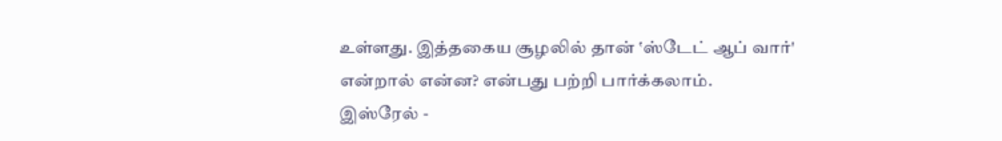உள்ளது. இத்தகைய சூழலில் தான் ‛ஸ்டேட் ஆப் வார்' என்றால் என்ன? என்பது பற்றி பார்க்கலாம்.
இஸ்ரேல் -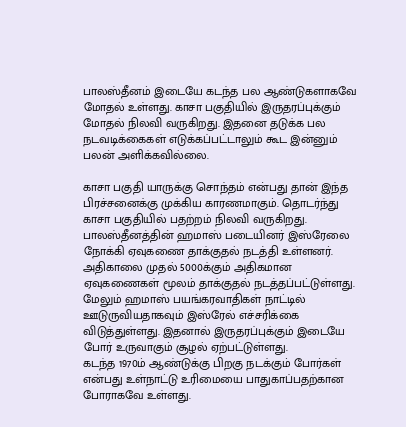பாலஸ்தீனம் இடையே கடந்த பல ஆண்டுகளாகவே மோதல் உள்ளது. காசா பகுதியில் இருதரப்புக்கும் மோதல் நிலவி வருகிறது. இதனை தடுக்க பல நடவடிக்கைகள் எடுக்கப்பட்டாலும் கூட இன்னும் பலன் அளிக்கவில்லை.

காசா பகுதி யாருக்கு சொந்தம் என்பது தான் இந்த பிரச்சனைக்கு முக்கிய காரணமாகும். தொடர்ந்து காசா பகுதியில் பதற்றம் நிலவி வருகிறது. பாலஸ்தீனத்தின் ஹமாஸ் படையினர் இஸ்ரேலை நோக்கி ஏவுகணை தாக்குதல் நடத்தி உள்ளனர்.
அதிகாலை முதல் 5000க்கும் அதிகமான ஏவுகணைகள் மூலம் தாக்குதல் நடத்தப்பட்டுள்ளது. மேலும் ஹமாஸ் பயங்கரவாதிகள் நாட்டில் ஊடுருவியதாகவும் இஸ்ரேல் எச்சரிக்கை விடுத்துள்ளது. இதனால் இருதரப்புக்கும் இடையே போர் உருவாகும் சூழல் ஏற்பட்டுள்ளது.
கடந்த 1970ம் ஆண்டுக்கு பிறகு நடக்கும் போர்கள் என்பது உள்நாட்டு உரிமையை பாதுகாப்பதற்கான போராகவே உள்ளது.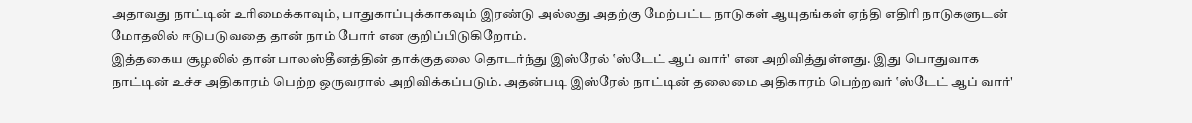அதாவது நாட்டின் உரிமைக்காவும், பாதுகாப்புக்காகவும் இரண்டு அல்லது அதற்கு மேற்பட்ட நாடுகள் ஆயுதங்கள் ஏந்தி எதிரி நாடுகளுடன் மோதலில் ஈடுபடுவதை தான் நாம் போர் என குறிப்பிடுகிறோம்.
இத்தகைய சூழலில் தான் பாலஸ்தீனத்தின் தாக்குதலை தொடர்ந்து இஸ்ரேல் ‛ஸ்டேட் ஆப் வார்' என அறிவித்துள்ளது. இது பொதுவாக நாட்டின் உச்ச அதிகாரம் பெற்ற ஒருவரால் அறிவிக்கப்படும். அதன்படி இஸ்ரேல் நாட்டின் தலைமை அதிகாரம் பெற்றவர் ‛ஸ்டேட் ஆப் வார்'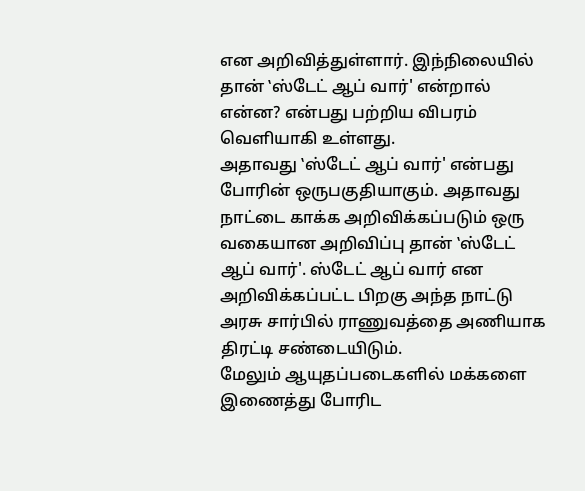என அறிவித்துள்ளார். இந்நிலையில் தான் ‛ஸ்டேட் ஆப் வார்' என்றால் என்ன? என்பது பற்றிய விபரம் வெளியாகி உள்ளது.
அதாவது ‛ஸ்டேட் ஆப் வார்' என்பது போரின் ஒருபகுதியாகும். அதாவது நாட்டை காக்க அறிவிக்கப்படும் ஒரு வகையான அறிவிப்பு தான் ‛ஸ்டேட் ஆப் வார்'. ஸ்டேட் ஆப் வார் என அறிவிக்கப்பட்ட பிறகு அந்த நாட்டு அரசு சார்பில் ராணுவத்தை அணியாக திரட்டி சண்டையிடும்.
மேலும் ஆயுதப்படைகளில் மக்களை இணைத்து போரிட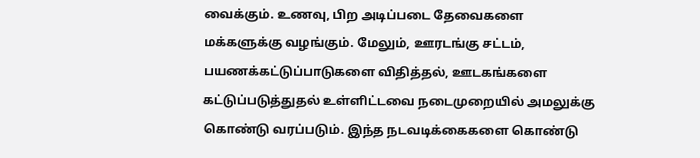வைக்கும். உணவு, பிற அடிப்படை தேவைகளை மக்களுக்கு வழங்கும். மேலும், ஊரடங்கு சட்டம், பயணக்கட்டுப்பாடுகளை விதித்தல், ஊடகங்களை கட்டுப்படுத்துதல் உள்ளிட்டவை நடைமுறையில் அமலுக்கு கொண்டு வரப்படும். இந்த நடவடிக்கைகளை கொண்டு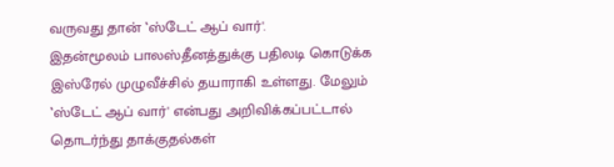வருவது தான் ‛ஸ்டேட் ஆப் வார்'.
இதன்மூலம் பாலஸ்தீனத்துக்கு பதிலடி கொடுக்க இஸ்ரேல் முழுவீச்சில் தயாராகி உள்ளது. மேலும் ‛ஸ்டேட் ஆப் வார்' என்பது அறிவிக்கப்பட்டால் தொடர்ந்து தாக்குதல்கள்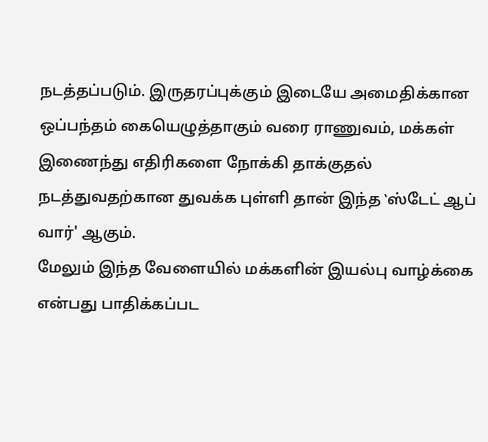நடத்தப்படும். இருதரப்புக்கும் இடையே அமைதிக்கான ஒப்பந்தம் கையெழுத்தாகும் வரை ராணுவம், மக்கள் இணைந்து எதிரிகளை நோக்கி தாக்குதல் நடத்துவதற்கான துவக்க புள்ளி தான் இந்த ‛ஸ்டேட் ஆப் வார்' ஆகும்.
மேலும் இந்த வேளையில் மக்களின் இயல்பு வாழ்க்கை என்பது பாதிக்கப்பட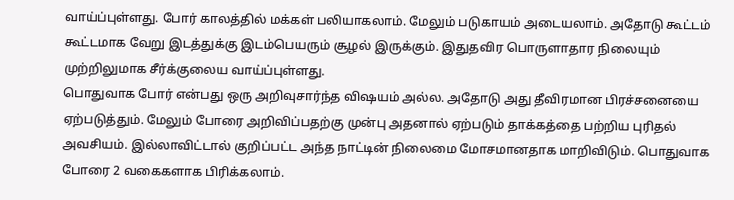வாய்ப்புள்ளது. போர் காலத்தில் மக்கள் பலியாகலாம். மேலும் படுகாயம் அடையலாம். அதோடு கூட்டம் கூட்டமாக வேறு இடத்துக்கு இடம்பெயரும் சூழல் இருக்கும். இதுதவிர பொருளாதார நிலையும் முற்றிலுமாக சீர்க்குலைய வாய்ப்புள்ளது.
பொதுவாக போர் என்பது ஒரு அறிவுசார்ந்த விஷயம் அல்ல. அதோடு அது தீவிரமான பிரச்சனையை ஏற்படுத்தும். மேலும் போரை அறிவிப்பதற்கு முன்பு அதனால் ஏற்படும் தாக்கத்தை பற்றிய புரிதல் அவசியம். இல்லாவிட்டால் குறிப்பட்ட அந்த நாட்டின் நிலைமை மோசமானதாக மாறிவிடும். பொதுவாக போரை 2 வகைகளாக பிரிக்கலாம்.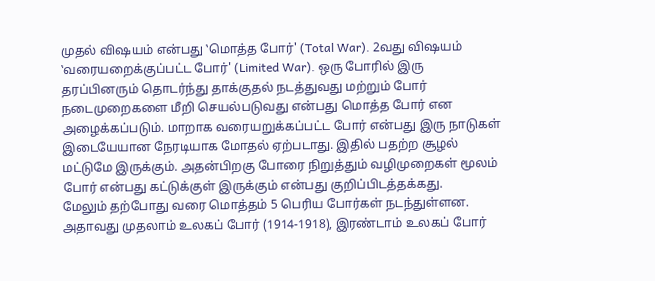முதல் விஷயம் என்பது ‛மொத்த போர்' (Total War). 2வது விஷயம் ‛வரையறைக்குப்பட்ட போர்' (Limited War). ஒரு போரில் இரு தரப்பினரும் தொடர்ந்து தாக்குதல் நடத்துவது மற்றும் போர் நடைமுறைகளை மீறி செயல்படுவது என்பது மொத்த போர் என அழைக்கப்படும். மாறாக வரையறுக்கப்பட்ட போர் என்பது இரு நாடுகள் இடையேயான நேரடியாக மோதல் ஏற்படாது. இதில் பதற்ற சூழல் மட்டுமே இருக்கும். அதன்பிறகு போரை நிறுத்தும் வழிமுறைகள் மூலம் போர் என்பது கட்டுக்குள் இருக்கும் என்பது குறிப்பிடத்தக்கது.
மேலும் தற்போது வரை மொத்தம் 5 பெரிய போர்கள் நடந்துள்ளன. அதாவது முதலாம் உலகப் போர் (1914-1918), இரண்டாம் உலகப் போர்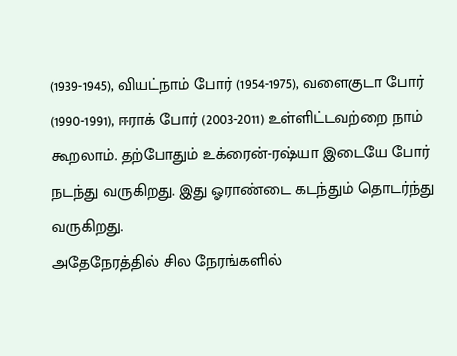(1939-1945), வியட்நாம் போர் (1954-1975), வளைகுடா போர் (1990-1991), ஈராக் போர் (2003-2011) உள்ளிட்டவற்றை நாம் கூறலாம். தற்போதும் உக்ரைன்-ரஷ்யா இடையே போர் நடந்து வருகிறது. இது ஓராண்டை கடந்தும் தொடர்ந்து வருகிறது.
அதேநேரத்தில் சில நேரங்களில்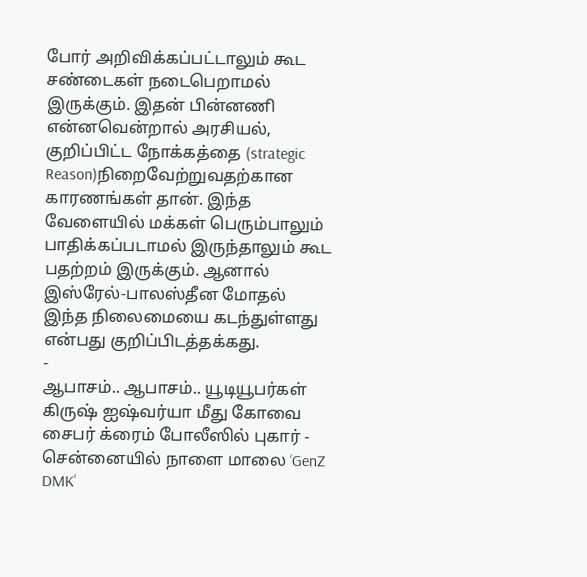போர் அறிவிக்கப்பட்டாலும் கூட சண்டைகள் நடைபெறாமல் இருக்கும். இதன் பின்னணி என்னவென்றால் அரசியல், குறிப்பிட்ட நோக்கத்தை (strategic Reason)நிறைவேற்றுவதற்கான காரணங்கள் தான். இந்த வேளையில் மக்கள் பெரும்பாலும் பாதிக்கப்படாமல் இருந்தாலும் கூட பதற்றம் இருக்கும். ஆனால் இஸ்ரேல்-பாலஸ்தீன மோதல் இந்த நிலைமையை கடந்துள்ளது என்பது குறிப்பிடத்தக்கது.
-
ஆபாசம்.. ஆபாசம்.. யூடியூபர்கள் கிருஷ் ஐஷ்வர்யா மீது கோவை சைபர் க்ரைம் போலீஸில் புகார் -
சென்னையில் நாளை மாலை ‘GenZ DMK’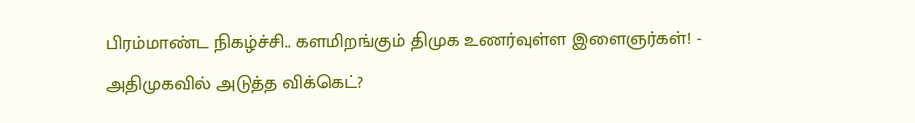பிரம்மாண்ட நிகழ்ச்சி.. களமிறங்கும் திமுக உணர்வுள்ள இளைஞர்கள்! -
அதிமுகவில் அடுத்த விக்கெட்?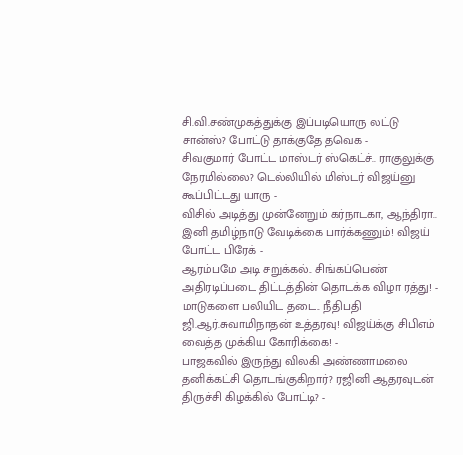சி.வி.சண்முகத்துக்கு இப்படியொரு லட்டு சான்ஸ்? போட்டு தாக்குதே தவெக -
சிவகுமார் போட்ட மாஸ்டர் ஸ்கெட்ச்.. ராகுலுக்கு நேரமில்லை? டெல்லியில் மிஸ்டர் விஜய்னு கூப்பிட்டது யாரு -
விசில் அடித்து முன்னேறும் கர்நாடகா, ஆந்திரா.. இனி தமிழ்நாடு வேடிக்கை பார்க்கணும்! விஜய் போட்ட பிரேக் -
ஆரம்பமே அடி சறுக்கல்.. சிங்கப்பெண் அதிரடிப்படை திட்டத்தின் தொடக்க விழா ரத்து! -
மாடுகளை பலியிட தடை.. நீதிபதி ஜி.ஆர்.சுவாமிநாதன் உத்தரவு! விஜய்க்கு சிபிஎம் வைத்த முக்கிய கோரிக்கை! -
பாஜகவில் இருந்து விலகி அண்ணாமலை தனிக்கட்சி தொடங்குகிறார்? ரஜினி ஆதரவுடன் திருச்சி கிழக்கில் போட்டி? -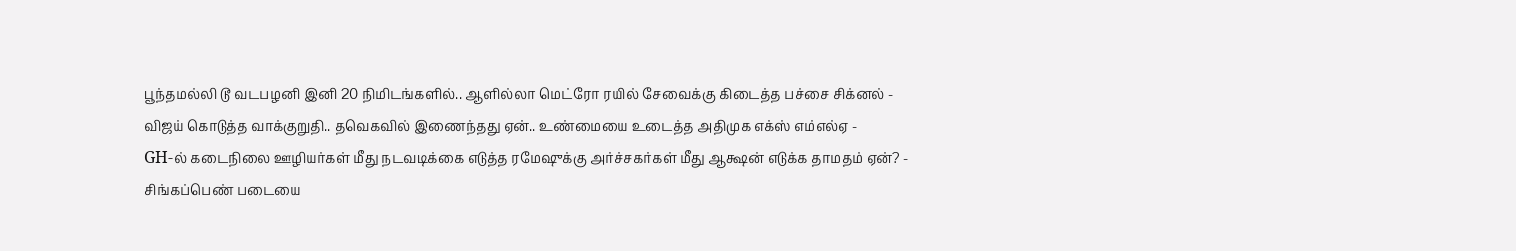பூந்தமல்லி டூ வடபழனி இனி 20 நிமிடங்களில்.. ஆளில்லா மெட்ரோ ரயில் சேவைக்கு கிடைத்த பச்சை சிக்னல் -
விஜய் கொடுத்த வாக்குறுதி.. தவெகவில் இணைந்தது ஏன்.. உண்மையை உடைத்த அதிமுக எக்ஸ் எம்எல்ஏ -
GH-ல் கடைநிலை ஊழியர்கள் மீது நடவடிக்கை எடுத்த ரமேஷுக்கு அர்ச்சகர்கள் மீது ஆக்ஷன் எடுக்க தாமதம் ஏன்? -
சிங்கப்பெண் படையை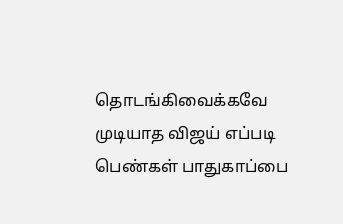தொடங்கிவைக்கவே முடியாத விஜய் எப்படி பெண்கள் பாதுகாப்பை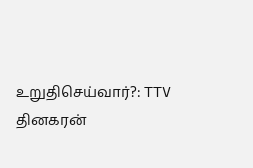உறுதிசெய்வார்?: TTV தினகரன்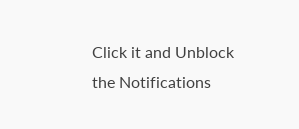Click it and Unblock the Notifications